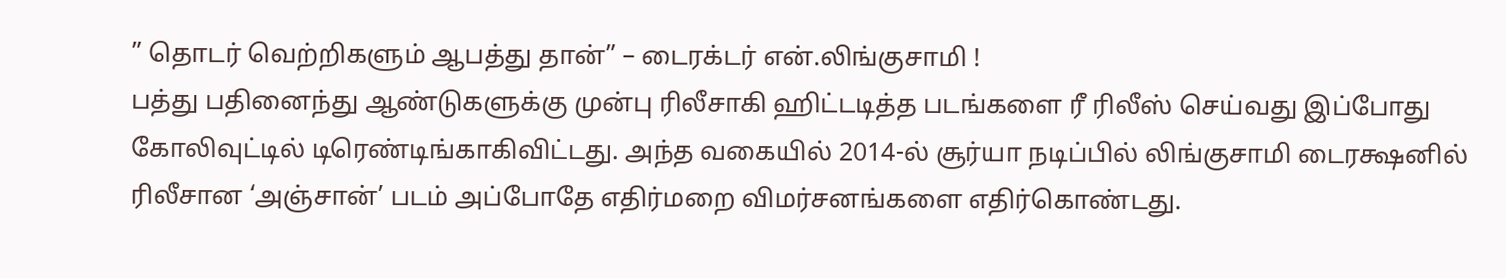” தொடர் வெற்றிகளும் ஆபத்து தான்” – டைரக்டர் என்.லிங்குசாமி !
பத்து பதினைந்து ஆண்டுகளுக்கு முன்பு ரிலீசாகி ஹிட்டடித்த படங்களை ரீ ரிலீஸ் செய்வது இப்போது கோலிவுட்டில் டிரெண்டிங்காகிவிட்டது. அந்த வகையில் 2014-ல் சூர்யா நடிப்பில் லிங்குசாமி டைரக்ஷனில் ரிலீசான ‘அஞ்சான்’ படம் அப்போதே எதிர்மறை விமர்சனங்களை எதிர்கொண்டது.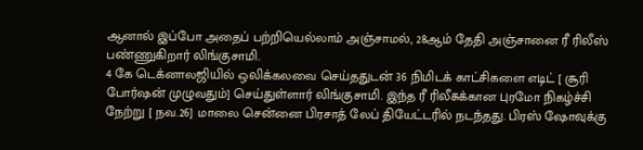ஆனால் இப்போ அதைப் பற்றியெல்லாம் அஞ்சாமல், 28ஆம் தேதி அஞ்சானை ரீ ரிலீஸ் பண்ணுகிறார் லிங்குசாமி.
4 கே டெக்னாலஜியில் ஒலிக்கலவை செய்ததுடன் 36 நிமிடக் காட்சிகளை எடிட் [ சூரி போர்ஷன் முழுவதும்] செய்துள்ளார் லிங்குசாமி. இந்த ரீ ரிலீசுக்கான புரமோ நிகழ்ச்சி நேற்று [ நவ.26] மாலை சென்னை பிரசாத் லேப் தியேட்டரில் நடந்தது. பிரஸ் ஷோவுக்கு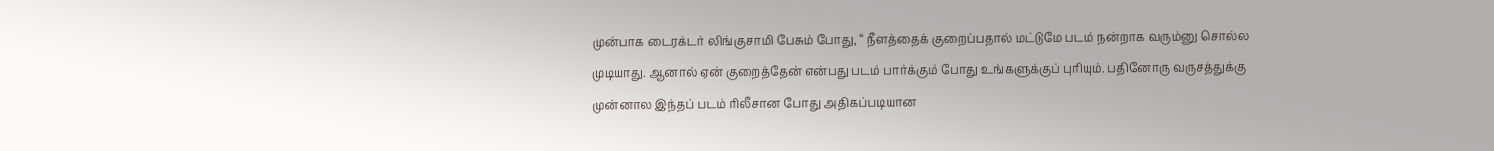முன்பாக டைரக்டர் லிங்குசாமி பேசும் போது, “ நீளத்தைக் குறைப்பதால் மட்டுமே படம் நன்றாக வரும்னு சொல்ல முடியாது. ஆனால் ஏன் குறைத்தேன் என்பது படம் பார்க்கும் போது உங்களுக்குப் புரியும். பதினோரு வருசத்துக்கு முன்னால இந்தப் படம் ரிலீசான போது அதிகப்படியான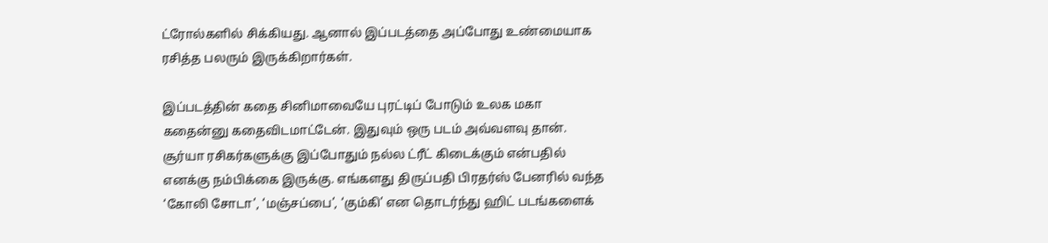ட்ரோல்களில் சிக்கியது. ஆனால் இப்படத்தை அப்போது உண்மையாக ரசித்த பலரும் இருக்கிறார்கள்.

இப்படத்தின் கதை சினிமாவையே புரட்டிப் போடும் உலக மகா கதைன்னு கதைவிடமாட்டேன். இதுவும் ஒரு படம் அவ்வளவு தான். சூர்யா ரசிகர்களுக்கு இப்போதும் நல்ல ட்ரீட் கிடைக்கும் என்பதில் எனக்கு நம்பிக்கை இருக்கு. எங்களது திருப்பதி பிரதர்ஸ் பேனரில் வந்த ‘கோலி சோடா’, ‘மஞ்சப்பை’, ‘கும்கி’ என தொடர்ந்து ஹிட் படங்களைக்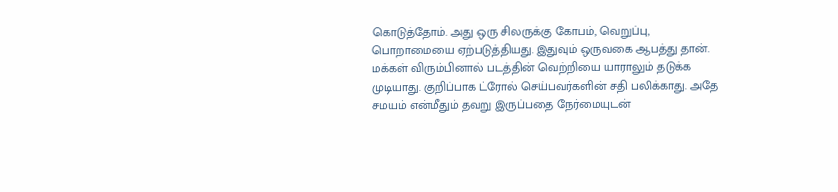கொடுத்தோம். அது ஒரு சிலருக்கு கோபம், வெறுப்பு, பொறாமையை ஏற்படுத்தியது. இதுவும் ஒருவகை ஆபத்து தான்.
மக்கள் விரும்பினால் படத்தின் வெற்றியை யாராலும் தடுக்க முடியாது. குறிப்பாக ட்ரோல் செய்பவர்களின் சதி பலிக்காது. அதே சமயம் என்மீதும் தவறு இருப்பதை நேர்மையுடன்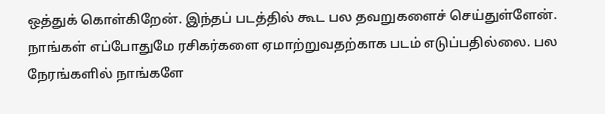ஒத்துக் கொள்கிறேன். இந்தப் படத்தில் கூட பல தவறுகளைச் செய்துள்ளேன். நாங்கள் எப்போதுமே ரசிகர்களை ஏமாற்றுவதற்காக படம் எடுப்பதில்லை. பல நேரங்களில் நாங்களே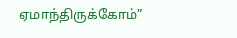ஏமாந்திருக்கோம்”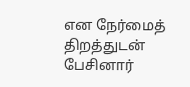என நேர்மைத் திறத்துடன் பேசினார்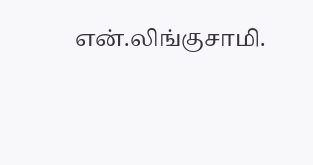என்.லிங்குசாமி.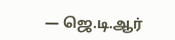— ஜெ.டி.ஆர்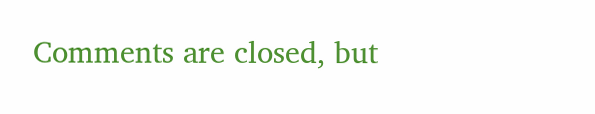Comments are closed, but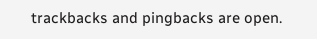trackbacks and pingbacks are open.